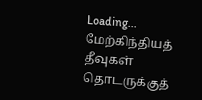Loading...
மேற்கிந்தியத் தீவுகள் தொடருக்குத்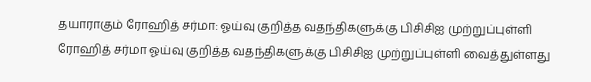தயாராகும் ரோஹித் சர்மா: ஓய்வு குறித்த வதந்திகளுக்கு பிசிசிஐ முற்றுப்புள்ளி
ரோஹித் சர்மா ஓய்வு குறித்த வதந்திகளுக்கு பிசிசிஐ முற்றுப்புள்ளி வைத்துள்ளது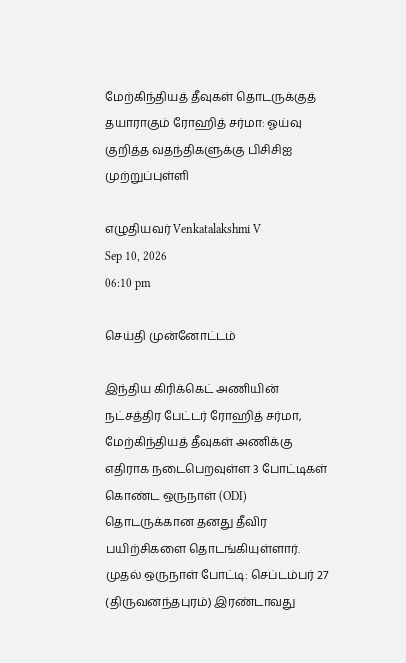மேற்கிந்தியத் தீவுகள் தொடருக்குத் தயாராகும் ரோஹித் சர்மா: ஓய்வு குறித்த வதந்திகளுக்கு பிசிசிஐ முற்றுப்புள்ளி

எழுதியவர் Venkatalakshmi V
Sep 10, 2026
06:10 pm

செய்தி முன்னோட்டம்

இந்திய கிரிக்கெட் அணியின் நட்சத்திர பேட்டர் ரோஹித் சர்மா, மேற்கிந்தியத் தீவுகள் அணிக்கு எதிராக நடைபெறவுள்ள 3 போட்டிகள் கொண்ட ஒருநாள் (ODI) தொடருக்கான தனது தீவிர பயிற்சிகளை தொடங்கியுள்ளார். முதல் ஒருநாள் போட்டி: செப்டம்பர் 27 (திருவனந்தபுரம்) இரண்டாவது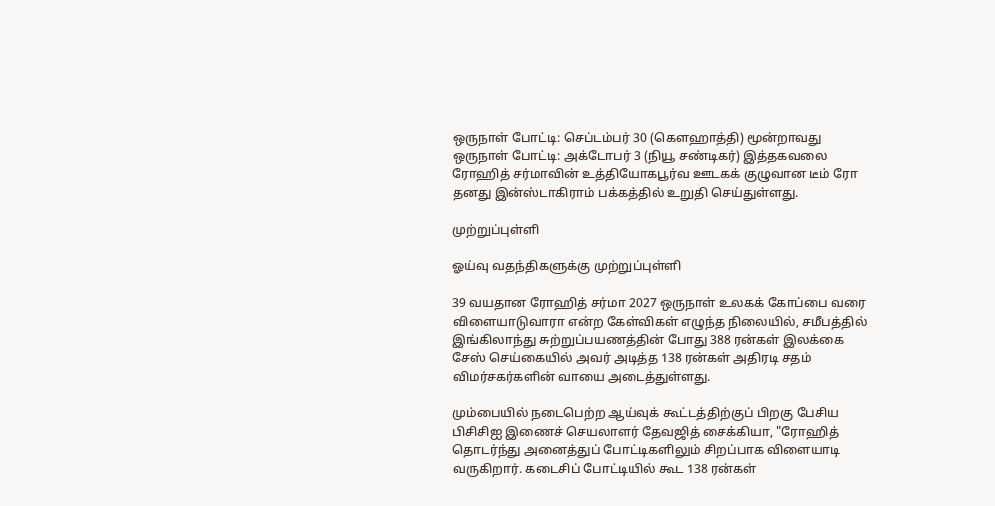ஒருநாள் போட்டி: செப்டம்பர் 30 (கௌஹாத்தி) மூன்றாவது ஒருநாள் போட்டி: அக்டோபர் 3 (நியூ சண்டிகர்) இத்தகவலை ரோஹித் சர்மாவின் உத்தியோகபூர்வ ஊடகக் குழுவான டீம் ரோ தனது இன்ஸ்டாகிராம் பக்கத்தில் உறுதி செய்துள்ளது.

முற்றுப்புள்ளி

ஓய்வு வதந்திகளுக்கு முற்றுப்புள்ளி

39 வயதான ரோஹித் சர்மா 2027 ஒருநாள் உலகக் கோப்பை வரை விளையாடுவாரா என்ற கேள்விகள் எழுந்த நிலையில், சமீபத்தில் இங்கிலாந்து சுற்றுப்பயணத்தின் போது 388 ரன்கள் இலக்கை சேஸ் செய்கையில் அவர் அடித்த 138 ரன்கள் அதிரடி சதம் விமர்சகர்களின் வாயை அடைத்துள்ளது.

மும்பையில் நடைபெற்ற ஆய்வுக் கூட்டத்திற்குப் பிறகு பேசிய பிசிசிஐ இணைச் செயலாளர் தேவஜித் சைக்கியா, "ரோஹித் தொடர்ந்து அனைத்துப் போட்டிகளிலும் சிறப்பாக விளையாடி வருகிறார். கடைசிப் போட்டியில் கூட 138 ரன்கள்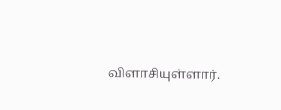விளாசியுள்ளார்.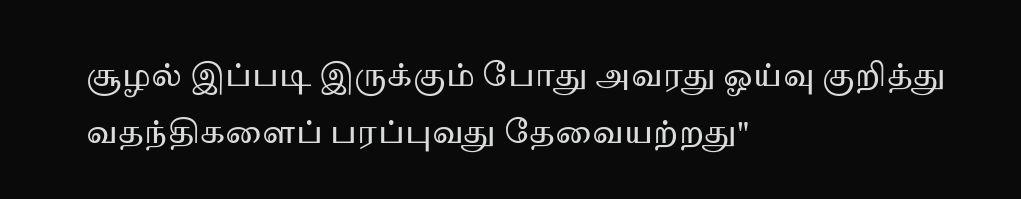சூழல் இப்படி இருக்கும் போது அவரது ஓய்வு குறித்து வதந்திகளைப் பரப்புவது தேவையற்றது"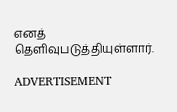எனத் தெளிவுபடுத்தியுள்ளார்.

ADVERTISEMENT